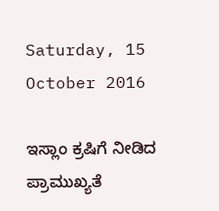Saturday, 15 October 2016

ಇಸ್ಲಾಂ ಕ್ರಷಿಗೆ ನೀಡಿದ ಪ್ರಾಮುಖ್ಯತೆ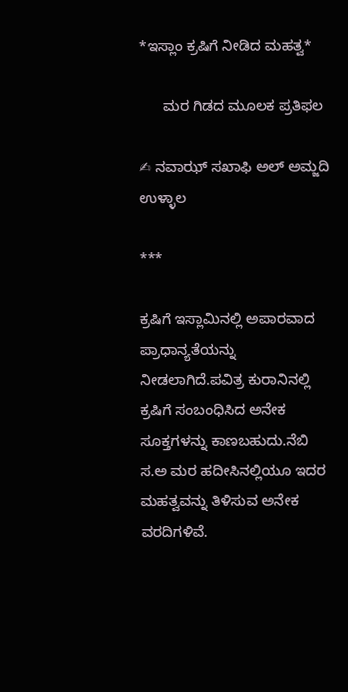*ಇಸ್ಲಾಂ ಕ್ರಷಿಗೆ ನೀಡಿದ ಮಹತ್ವ*

      ಮರ ಗಿಡದ ಮೂಲಕ ಪ್ರತಿಫಲ

✍ ನವಾಝ್ ಸಖಾಫಿ ಅಲ್ ಅಮ್ಜದಿ ಉಳ್ಳಾಲ

***

ಕ್ರಷಿಗೆ ಇಸ್ಲಾಮಿನಲ್ಲಿ ಅಪಾರವಾದ ಪ್ರಾಧಾನ್ಯತೆಯನ್ನು ನೀಡಲಾಗಿದೆ.ಪವಿತ್ರ ಕುರಾನಿನಲ್ಲಿ ಕ್ರಷಿಗೆ ಸಂಬಂಧಿಸಿದ ಅನೇಕ ಸೂಕ್ತಗಳನ್ನು ಕಾಣಬಹುದು.ನೆಬಿ ಸ.ಅ ಮರ ಹದೀಸಿನಲ್ಲಿಯೂ ಇದರ ಮಹತ್ವವನ್ನು ತಿಳಿಸುವ ಅನೇಕ ವರದಿಗಳಿವೆ.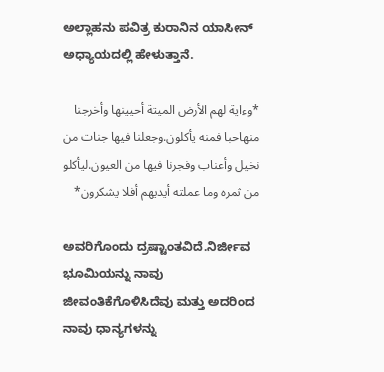ಅಲ್ಲಾಹನು ಪವಿತ್ರ ಕುರಾನಿನ ಯಾಸೀನ್ ಅಧ್ಯಾಯದಲ್ಲಿ ಹೇಳುತ್ತಾನೆ.

*وءاية لهم الأرض الميتة أحيينها وأخرجنا منهاحبا فمنه يأكلون.وجعلنا فيها جنات من نخيل وأعناب وفجرنا فيها من العيون.ليأكلو من ثمره وما عملته أيديهم أفلا يشكرون*

ಅವರಿಗೊಂದು ದ್ರಷ್ಟಾಂತವಿದೆ.ನಿರ್ಜೀವ ಭೂಮಿಯನ್ನು ನಾವು ಜೀವಂತಿಕೆಗೊಳಿಸಿದೆವು ಮತ್ತು ಅದರಿಂದ ನಾವು ಧಾನ್ಯಗಳನ್ನು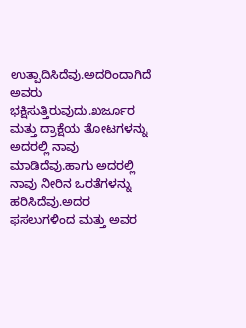ಉತ್ಪಾದಿಸಿದೆವು.ಅದರಿಂದಾಗಿದೆ ಅವರು ಭಕ್ಷಿಸುತ್ತಿರುವುದು.ಖರ್ಜೂರ ಮತ್ತು ದ್ರಾಕ್ಷೆಯ ತೋಟಗಳನ್ನು ಅದರಲ್ಲಿ ನಾವು ಮಾಡಿದೆವು.ಹಾಗು ಅದರಲ್ಲಿ ನಾವು ನೀರಿನ ಒರತೆಗಳನ್ನು ಹರಿಸಿದೆವು.ಅದರ ಫಸಲುಗಳಿಂದ ಮತ್ತು ಅವರ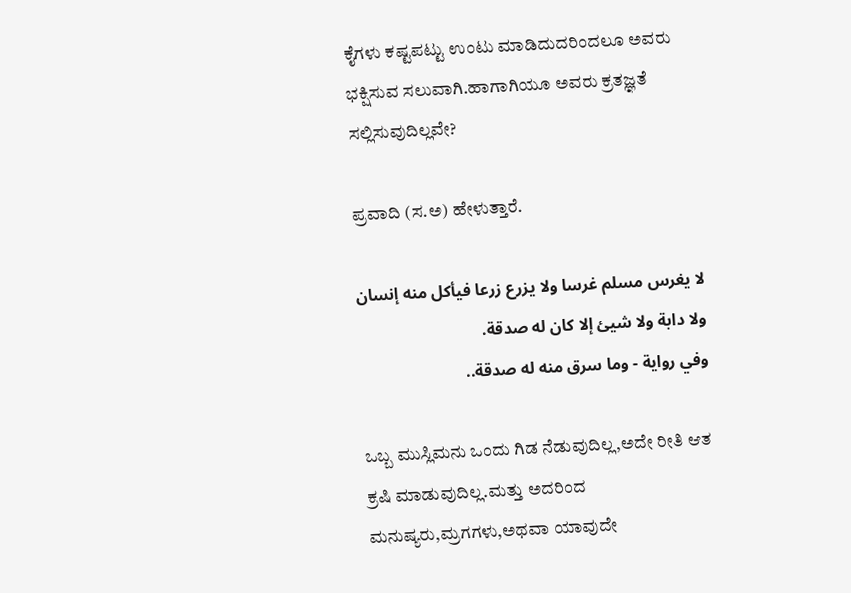ಕೈಗಳು ಕಷ್ಟಪಟ್ಟು ಉಂಟು ಮಾಡಿದುದರಿಂದಲೂ ಅವರು ಭಕ್ಷಿಸುವ ಸಲುವಾಗಿ.ಹಾಗಾಗಿಯೂ ಅವರು ಕ್ರತಜ್ಞತೆ ಸಲ್ಲಿಸುವುದಿಲ್ಲವೇ?

ಪ್ರವಾದಿ (ಸ.ಅ) ಹೇಳುತ್ತಾರೆ.

لا يغرس مسلم غرسا ولا يزرع زرعا فيأكل منه إنسان ولا دابة ولا شيئ إلا كان له صدقة.
وفي رواية - وما سرق منه له صدقة..

ಒಬ್ಬ ಮುಸ್ಲಿಮನು ಒಂದು ಗಿಡ ನೆಡುವುದಿಲ್ಲ,ಅದೇ ರೀತಿ ಆತ ಕ್ರಷಿ ಮಾಡುವುದಿಲ್ಲ.ಮತ್ತು ಅದರಿಂದ ಮನುಷ್ಯರು,ಮ್ರಗಗಳು,ಅಥವಾ ಯಾವುದೇ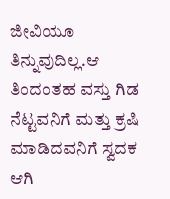ಜೀವಿಯೂ ತಿನ್ನುವುದಿಲ್ಲ.ಆ ತಿಂದಂತಹ ವಸ್ತು ಗಿಡ ನೆಟ್ಟವನಿಗೆ ಮತ್ತು ಕ್ರಷಿ ಮಾಡಿದವನಿಗೆ ಸ್ವದಕ ಆಗಿ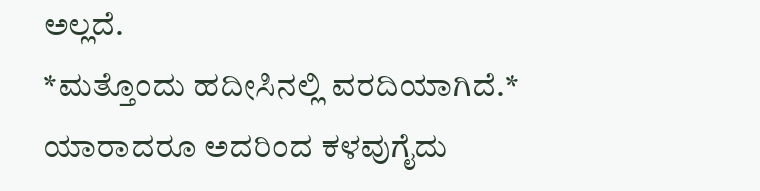ಅಲ್ಲದೆ.
*ಮತ್ತೊಂದು ಹದೀಸಿನಲ್ಲಿ ವರದಿಯಾಗಿದೆ.*
ಯಾರಾದರೂ ಅದರಿಂದ ಕಳವುಗೈದು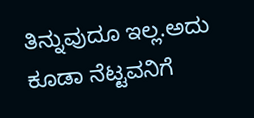ತಿನ್ನುವುದೂ ಇಲ್ಲ.ಅದು ಕೂಡಾ ನೆಟ್ಟವನಿಗೆ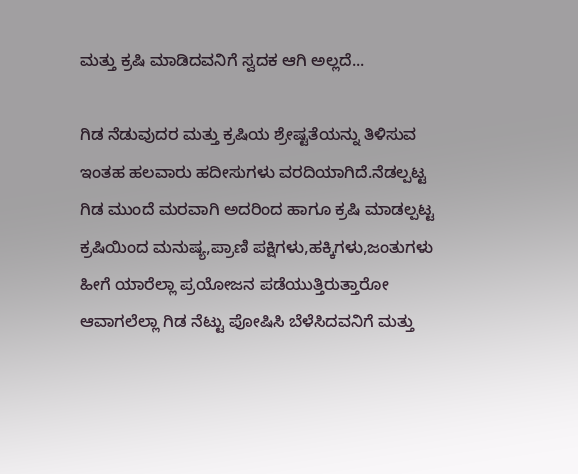ಮತ್ತು ಕ್ರಷಿ ಮಾಡಿದವನಿಗೆ ಸ್ವದಕ ಆಗಿ ಅಲ್ಲದೆ...

ಗಿಡ ನೆಡುವುದರ ಮತ್ತು ಕ್ರಷಿಯ ಶ್ರೇಷ್ಟತೆಯನ್ನು ತಿಳಿಸುವ ಇಂತಹ ಹಲವಾರು ಹದೀಸುಗಳು ವರದಿಯಾಗಿದೆ.ನೆಡಲ್ಪಟ್ಟ ಗಿಡ ಮುಂದೆ ಮರವಾಗಿ ಅದರಿಂದ ಹಾಗೂ ಕ್ರಷಿ ಮಾಡಲ್ಪಟ್ಟ ಕ್ರಷಿಯಿಂದ ಮನುಷ್ಯ,ಪ್ರಾಣಿ ಪಕ್ಷಿಗಳು,ಹಕ್ಕಿಗಳು,ಜಂತುಗಳು ಹೀಗೆ ಯಾರೆಲ್ಲಾ ಪ್ರಯೋಜನ ಪಡೆಯುತ್ತಿರುತ್ತಾರೋ ಆವಾಗಲೆಲ್ಲಾ ಗಿಡ ನೆಟ್ಟು ಪೋಷಿಸಿ ಬೆಳೆಸಿದವನಿಗೆ ಮತ್ತು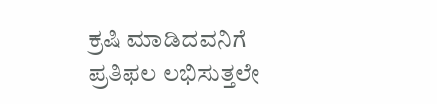ಕ್ರಷಿ ಮಾಡಿದವನಿಗೆ ಪ್ರತಿಫಲ ಲಭಿಸುತ್ತಲೇ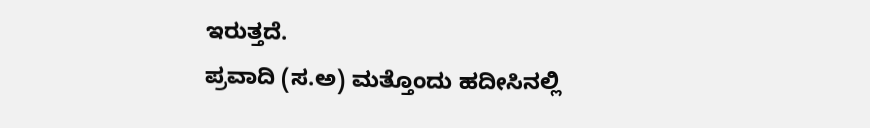ಇರುತ್ತದೆ.
ಪ್ರವಾದಿ (ಸ.ಅ) ಮತ್ತೊಂದು ಹದೀಸಿನಲ್ಲಿ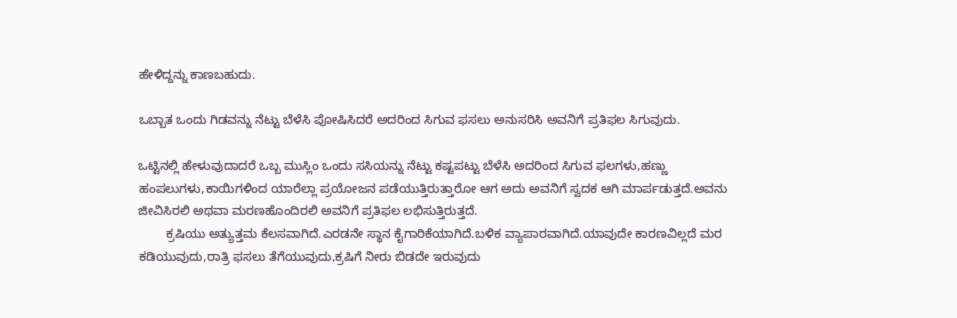ಹೇಳಿದ್ದನ್ನು ಕಾಣಬಹುದು.

ಒಬ್ಬಾತ ಒಂದು ಗಿಡವನ್ನು ನೆಟ್ಟು ಬೆಳೆಸಿ ಪೋಷಿಸಿದರೆ ಅದರಿಂದ ಸಿಗುವ ಫಸಲು ಅನುಸರಿಸಿ ಅವನಿಗೆ ಪ್ರತಿಫಲ ಸಿಗುವುದು.

ಒಟ್ಟಿನಲ್ಲಿ ಹೇಳುವುದಾದರೆ ಒಬ್ಬ ಮುಸ್ಲಿಂ ಒಂದು ಸಸಿಯನ್ನು ನೆಟ್ಟು ಕಷ್ಟಪಟ್ಟು ಬೆಳೆಸಿ ಅದರಿಂದ ಸಿಗುವ ಫಲಗಳು,ಹಣ್ಣು ಹಂಪಲುಗಳು,ಕಾಯಿಗಳಿಂದ ಯಾರೆಲ್ಲಾ ಪ್ರಯೋಜನ ಪಡೆಯುತ್ತಿರುತ್ತಾರೋ ಆಗ ಅದು ಅವನಿಗೆ ಸ್ವದಕ ಆಗಿ ಮಾರ್ಪಡುತ್ತದೆ.ಅವನು ಜೀವಿಸಿರಲಿ ಅಥವಾ ಮರಣಹೊಂದಿರಲಿ ಅವನಿಗೆ ಪ್ರತಿಫಲ ಲಭಿಸುತ್ತಿರುತ್ತದೆ.
        ಕ್ರಷಿಯು ಅತ್ಯುತ್ತಮ ಕೆಲಸವಾಗಿದೆ.ಎರಡನೇ ಸ್ಥಾನ ಕೈಗಾರಿಕೆಯಾಗಿದೆ.ಬಳಿಕ ವ್ಯಾಪಾರವಾಗಿದೆ.ಯಾವುದೇ ಕಾರಣವಿಲ್ಲದೆ ಮರ ಕಡಿಯುವುದು,ರಾತ್ರಿ ಫಸಲು ತೆಗೆಯುವುದು,ಕ್ರಷಿಗೆ ನೀರು ಬಿಡದೇ ಇರುವುದು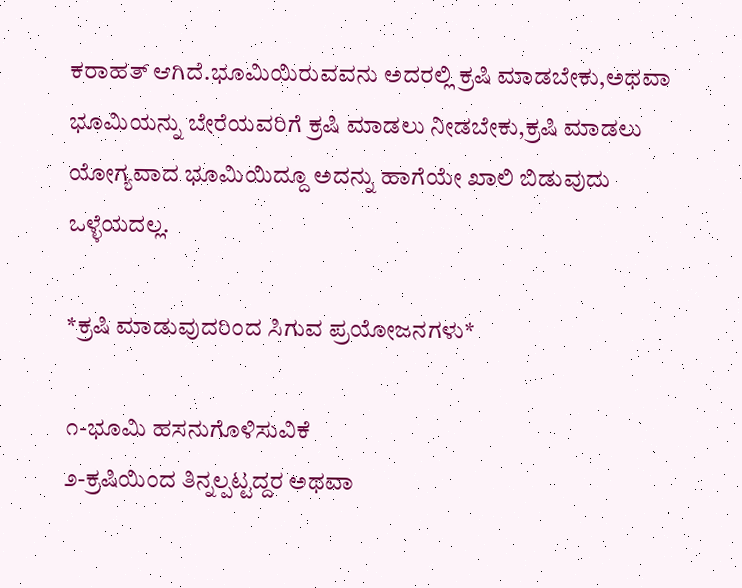ಕರಾಹತ್ ಆಗಿದೆ.ಭೂಮಿಯಿರುವವನು ಅದರಲ್ಲಿ ಕ್ರಷಿ ಮಾಡಬೇಕು,ಅಥವಾ ಭೂಮಿಯನ್ನು ಬೇರೆಯವರಿಗೆ ಕ್ರಷಿ ಮಾಡಲು ನೀಡಬೇಕು,ಕ್ರಷಿ ಮಾಡಲು ಯೋಗ್ಯವಾದ ಭೂಮಿಯಿದ್ದೂ ಅದನ್ನು ಹಾಗೆಯೇ ಖಾಲಿ ಬಿಡುವುದು ಒಳ್ಳೆಯದಲ್ಲ.

*ಕ್ರಷಿ ಮಾಡುವುದರಿಂದ ಸಿಗುವ ಪ್ರಯೋಜನಗಳು*

೧-ಭೂಮಿ ಹಸನುಗೊಳಿಸುವಿಕೆ
೨-ಕ್ರಷಿಯಿಂದ ತಿನ್ನಲ್ಪಟ್ಟದ್ದರ ಅಥವಾ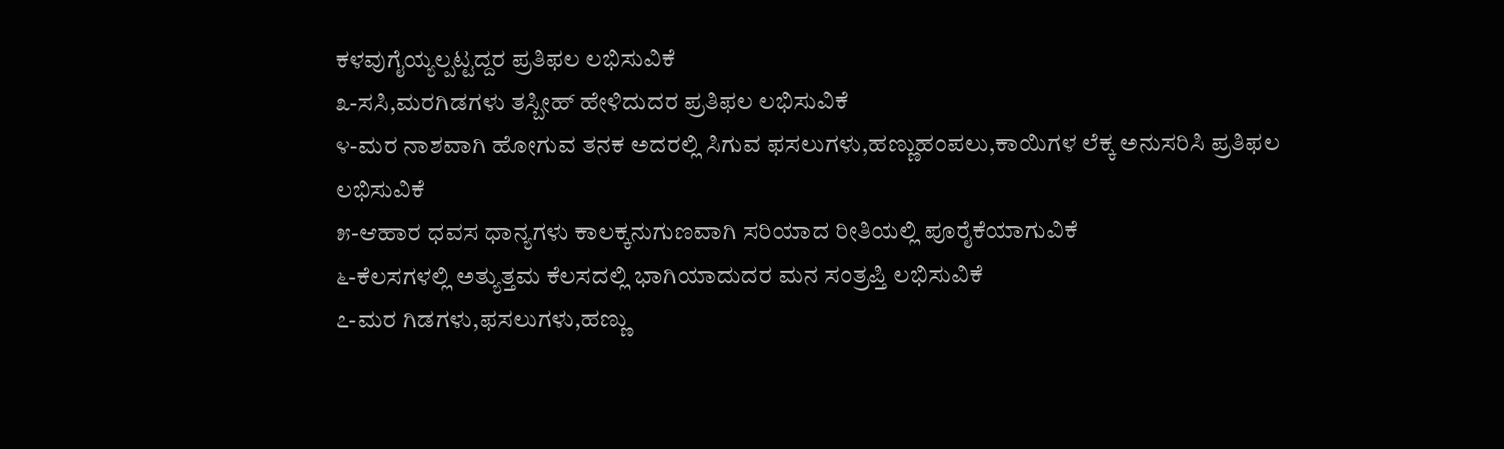ಕಳವುಗೈಯ್ಯಲ್ಪಟ್ಟದ್ದರ ಪ್ರತಿಫಲ ಲಭಿಸುವಿಕೆ
೩-ಸಸಿ,ಮರಗಿಡಗಳು ತಸ್ಬೀಹ್ ಹೇಳಿದುದರ ಪ್ರತಿಫಲ ಲಭಿಸುವಿಕೆ
೪-ಮರ ನಾಶವಾಗಿ ಹೋಗುವ ತನಕ ಅದರಲ್ಲಿ ಸಿಗುವ ಫಸಲುಗಳು,ಹಣ್ಣುಹಂಪಲು,ಕಾಯಿಗಳ ಲೆಕ್ಕ ಅನುಸರಿಸಿ ಪ್ರತಿಫಲ ಲಭಿಸುವಿಕೆ
೫-ಆಹಾರ ಧವಸ ಧಾನ್ಯಗಳು ಕಾಲಕ್ಕನುಗುಣವಾಗಿ ಸರಿಯಾದ ರೀತಿಯಲ್ಲಿ ಪೂರೈಕೆಯಾಗುವಿಕೆ
೬-ಕೆಲಸಗಳಲ್ಲಿ ಅತ್ಯುತ್ತಮ ಕೆಲಸದಲ್ಲಿ ಭಾಗಿಯಾದುದರ ಮನ ಸಂತ್ರಪ್ತಿ ಲಭಿಸುವಿಕೆ
೭-ಮರ ಗಿಡಗಳು,ಫಸಲುಗಳು,ಹಣ್ಣು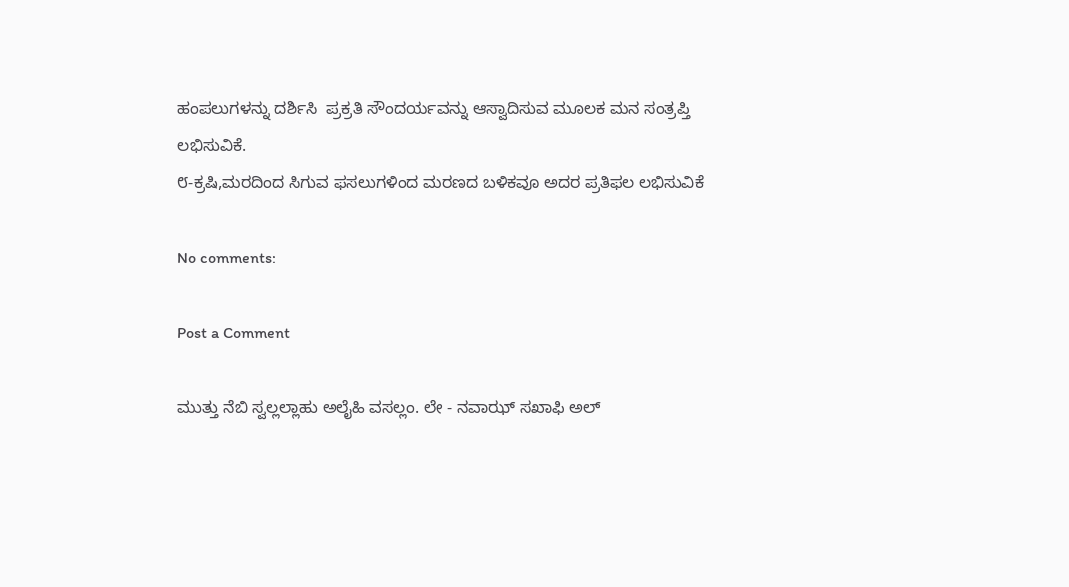ಹಂಪಲುಗಳನ್ನು ದರ್ಶಿಸಿ  ಪ್ರಕ್ರತಿ ಸೌಂದರ್ಯವನ್ನು ಆಸ್ವಾದಿಸುವ ಮೂಲಕ ಮನ ಸಂತ್ರಪ್ತಿ ಲಭಿಸುವಿಕೆ.
೮-ಕ್ರಷಿ,ಮರದಿಂದ ಸಿಗುವ ಫಸಲುಗಳಿಂದ ಮರಣದ ಬಳಿಕವೂ ಅದರ ಪ್ರತಿಫಲ ಲಭಿಸುವಿಕೆ

No comments:

Post a Comment

ಮುತ್ತು ನೆಬಿ ಸ್ವಲ್ಲಲ್ಲಾಹು ಅಲೈಹಿ ವಸಲ್ಲಂ. ಲೇ - ನವಾಝ್ ಸಖಾಫಿ ಅಲ್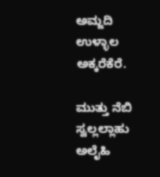ಅಮ್ಜದಿ ಉಳ್ಳಾಲ ಅಕ್ಕರೆಕೆರೆ.

ಮುತ್ತು ನೆಬಿ ಸ್ವಲ್ಲಲ್ಲಾಹು ಅಲೈಹಿ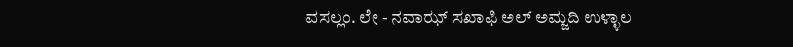ವಸಲ್ಲಂ. ಲೇ - ನವಾಝ್ ಸಖಾಫಿ ಅಲ್ ಅಮ್ಜದಿ ಉಳ್ಳಾಲ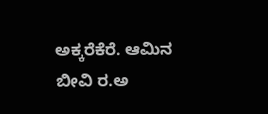ಅಕ್ಕರೆಕೆರೆ. ಆಮಿನ ಬೀವಿ ರ.ಅ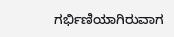ಗರ್ಭಿಣಿಯಾಗಿರುವಾಗ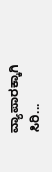ವ್ಯಾಪಾರಕ್ಕಾಗಿ ಸಿರಿ...